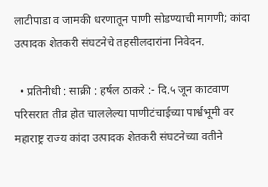लाटीपाडा व जामकी धरणातून पाणी सोडण्याची मागणी; कांदा उत्पादक शेतकरी संघटनेचे तहसीलदारांना निवेदन.

  • प्रतिनीधी : साक्री : हर्षल ठाकरे :- दि.५ जून काटवाण परिसरात तीव्र होत चाललेल्या पाणीटंचाईच्या पार्श्वभूमी वर महाराष्ट्र राज्य कांदा उत्पादक शेतकरी संघटनेच्या वतीने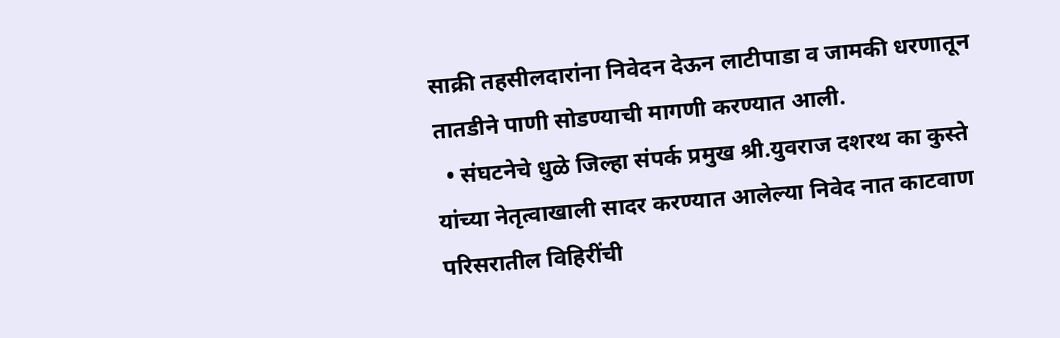साक्री तहसीलदारांना निवेदन देऊन लाटीपाडा व जामकी धरणातून तातडीने पाणी सोडण्याची मागणी करण्यात आली.
  • संघटनेचे धुळे जिल्हा संपर्क प्रमुख श्री.युवराज दशरथ का कुस्ते यांच्या नेतृत्वाखाली सादर करण्यात आलेल्या निवेद नात काटवाण परिसरातील विहिरींची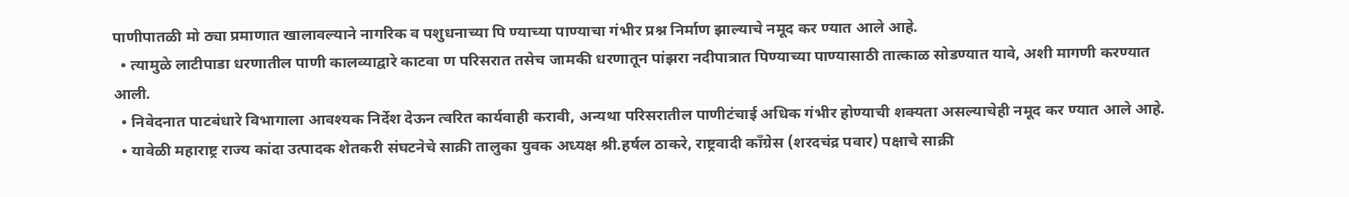पाणीपातळी मो ठ्या प्रमाणात खालावल्याने नागरिक व पशुधनाच्या पि ण्याच्या पाण्याचा गंभीर प्रश्न निर्माण झाल्याचे नमूद कर ण्यात आले आहे.
  • त्यामुळे लाटीपाडा धरणातील पाणी कालव्याद्वारे काटवा ण परिसरात तसेच जामकी धरणातून पांझरा नदीपात्रात पिण्याच्या पाण्यासाठी तात्काळ सोडण्यात यावे, अशी मागणी करण्यात आली.
  • निवेदनात पाटबंधारे विभागाला आवश्यक निर्देश देऊन त्वरित कार्यवाही करावी, अन्यथा परिसरातील पाणीटंचाई अधिक गंभीर होण्याची शक्यता असल्याचेही नमूद कर ण्यात आले आहे.
  • यावेळी महाराष्ट्र राज्य कांदा उत्पादक शेतकरी संघटनेचे साक्री तालुका युवक अध्यक्ष श्री.हर्षल ठाकरे, राष्ट्रवादी काँग्रेस (शरदचंद्र पवार) पक्षाचे साक्री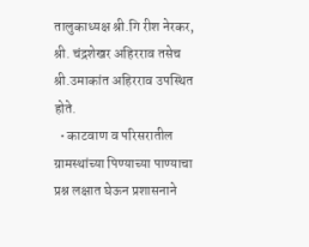तालुकाध्यक्ष श्री.गि रीश नेरकर, श्री. चंद्रशेखर अहिरराव तसेच श्री.उमाकांत अहिरराव उपस्थित होते.
  • काटवाण व परिसरातील ग्रामस्थांच्या पिण्याच्या पाण्याचा प्रश्न लक्षात घेऊन प्रशासनाने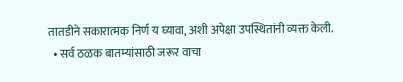तातडीने सकारात्मक निर्ण य घ्यावा, अशी अपेक्षा उपस्थितांनी व्यक्त केली.
  • सर्व ठळक बातम्यांसाठी जरूर वाचा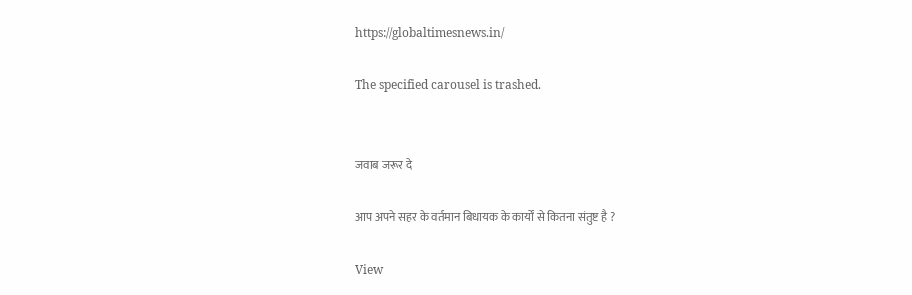https://globaltimesnews.in/

The specified carousel is trashed.


जवाब जरूर दे

आप अपने सहर के वर्तमान बिधायक के कार्यों से कितना संतुष्ट है ?

View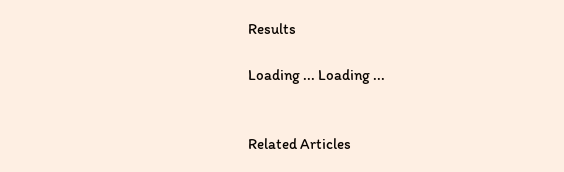Results

Loading ... Loading ...


Related Articles